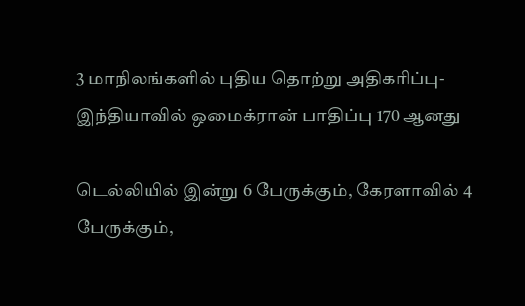3 மாநிலங்களில் புதிய தொற்று அதிகரிப்பு- இந்தியாவில் ஒமைக்ரான் பாதிப்பு 170 ஆனது

டெல்லியில் இன்று 6 பேருக்கும், கேரளாவில் 4 பேருக்கும்,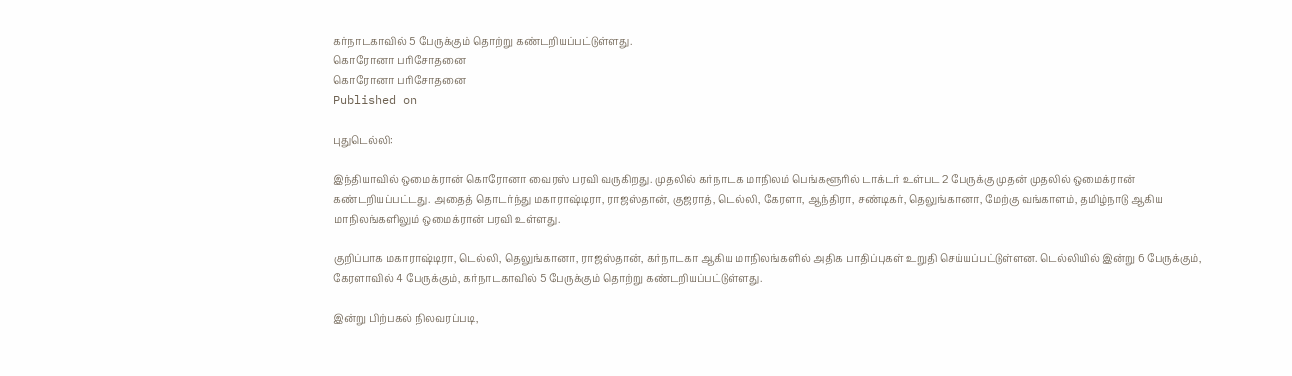கர்நாடகாவில் 5 பேருக்கும் தொற்று கண்டறியப்பட்டுள்ளது.
கொரோனா பரிசோதனை
கொரோனா பரிசோதனை
Published on

புதுடெல்லி:

இந்தியாவில் ஒமைக்ரான் கொரோனா வைரஸ் பரவி வருகிறது. முதலில் கர்நாடக மாநிலம் பெங்களூரில் டாக்டர் உள்பட 2 பேருக்கு முதன் முதலில் ஒமைக்ரான் கண்டறியப்பட்டது. அதைத் தொடர்ந்து மகாராஷ்டிரா, ராஜஸ்தான், குஜராத், டெல்லி, கேரளா, ஆந்திரா, சண்டிகர், தெலுங்கானா, மேற்கு வங்காளம், தமிழ்நாடு ஆகிய மாநிலங்களிலும் ஒமைக்ரான் பரவி உள்ளது.

குறிப்பாக மகாராஷ்டிரா, டெல்லி, தெலுங்கானா, ராஜஸ்தான், கர்நாடகா ஆகிய மாநிலங்களில் அதிக பாதிப்புகள் உறுதி செய்யப்பட்டுள்ளன. டெல்லியில் இன்று 6 பேருக்கும், கேரளாவில் 4 பேருக்கும், கர்நாடகாவில் 5 பேருக்கும் தொற்று கண்டறியப்பட்டுள்ளது.

இன்று பிற்பகல் நிலவரப்படி,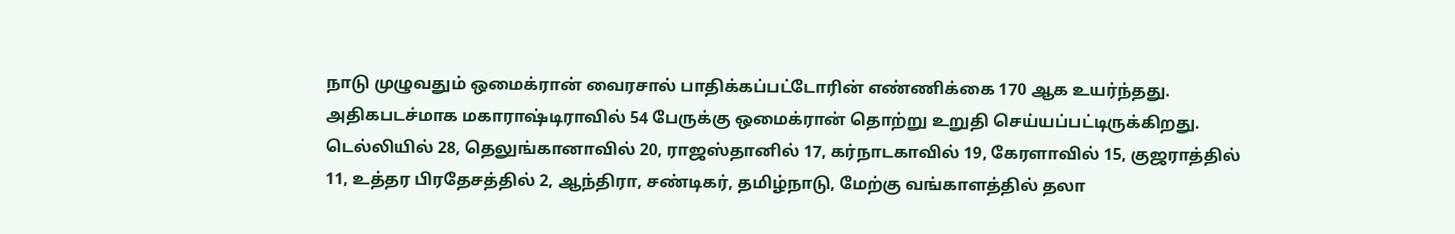நாடு முழுவதும் ஒமைக்ரான் வைரசால் பாதிக்கப்பட்டோரின் எண்ணிக்கை 170 ஆக உயர்ந்தது. அதிகபடச்மாக மகாராஷ்டிராவில் 54 பேருக்கு ஒமைக்ரான் தொற்று உறுதி செய்யப்பட்டிருக்கிறது. டெல்லியில் 28, தெலுங்கானாவில் 20, ராஜஸ்தானில் 17, கர்நாடகாவில் 19, கேரளாவில் 15, குஜராத்தில் 11, உத்தர பிரதேசத்தில் 2, ஆந்திரா, சண்டிகர், தமிழ்நாடு, மேற்கு வங்காளத்தில் தலா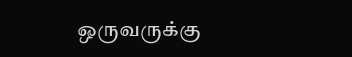ஒருவருக்கு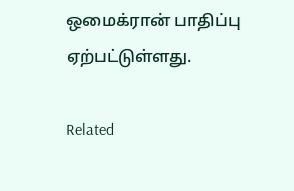ஒமைக்ரான் பாதிப்பு ஏற்பட்டுள்ளது.

Related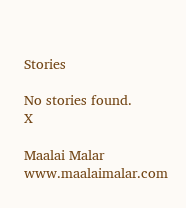Stories

No stories found.
X

Maalai Malar
www.maalaimalar.com